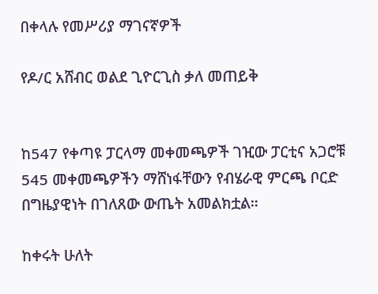በቀላሉ የመሥሪያ ማገናኛዎች

የዶ/ር አሸብር ወልደ ጊዮርጊስ ቃለ መጠይቅ


ከ547 የቀጣዩ ፓርላማ መቀመጫዎች ገዢው ፓርቲና አጋሮቹ 545 መቀመጫዎችን ማሸነፋቸውን የብሄራዊ ምርጫ ቦርድ በግዜያዊነት በገለጸው ውጤት አመልክቷል።

ከቀሩት ሁለት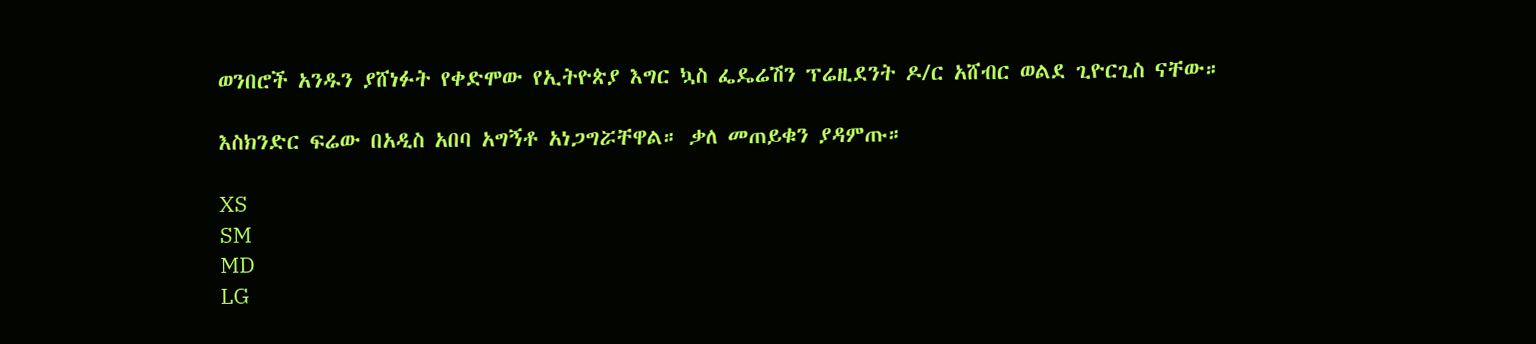ወንበሮች አንዱን ያሸነፉት የቀድሞው የኢትዮጵያ እግር ኳስ ፌዴሬሽን ፕሬዚደንት ዶ/ር አሸብር ወልደ ጊዮርጊስ ናቸው።

እስክንድር ፍሬው በአዲስ አበባ አግኝቶ አነጋግሯቸዋል። ቃለ መጠይቁን ያዳምጡ።

XS
SM
MD
LG